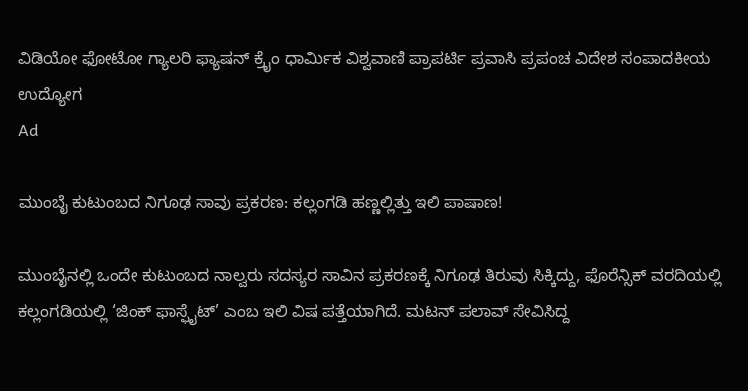ವಿಡಿಯೋ ಫೋಟೋ ಗ್ಯಾಲರಿ ಫ್ಯಾಷನ್ ಕ್ರೈಂ ಧಾರ್ಮಿಕ ವಿಶ್ವವಾಣಿ ಪ್ರಾಪರ್ಟಿ ಪ್ರವಾಸಿ ಪ್ರಪಂಚ ವಿದೇಶ ಸಂಪಾದಕೀಯ ಉದ್ಯೋಗ
Ad

ಮುಂಬೈ ಕುಟುಂಬದ ನಿಗೂಢ ಸಾವು ಪ್ರಕರಣ: ಕಲ್ಲಂಗಡಿ ಹಣ್ಣಲ್ಲಿತ್ತು ಇಲಿ ಪಾಷಾಣ!

ಮುಂಬೈನಲ್ಲಿ ಒಂದೇ ಕುಟುಂಬದ ನಾಲ್ವರು ಸದಸ್ಯರ ಸಾವಿನ ಪ್ರಕರಣಕ್ಕೆ ನಿಗೂಢ ತಿರುವು ಸಿಕ್ಕಿದ್ದು, ಫೊರೆನ್ಸಿಕ್ ವರದಿಯಲ್ಲಿ ಕಲ್ಲಂಗಡಿಯಲ್ಲಿ ‘ಜಿಂಕ್ ಫಾಸ್ಫೈಟ್’ ಎಂಬ ಇಲಿ ವಿಷ ಪತ್ತೆಯಾಗಿದೆ. ಮಟನ್ ಪಲಾವ್ ಸೇವಿಸಿದ್ದ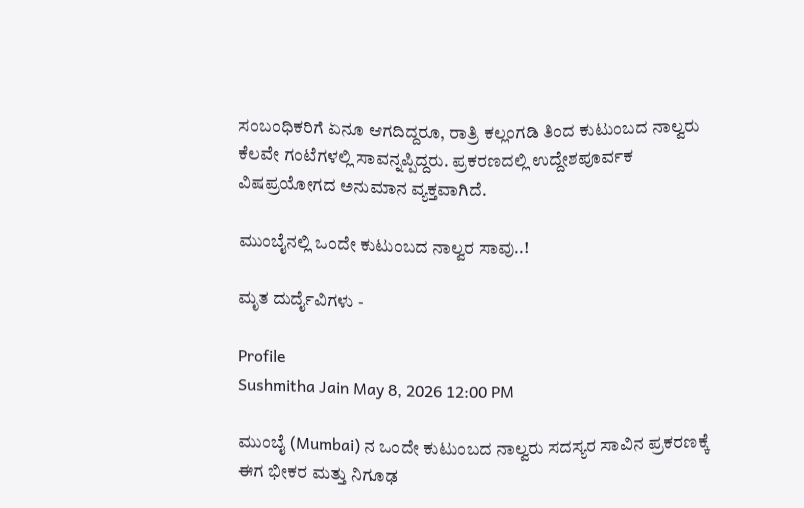ಸಂಬಂಧಿಕರಿಗೆ ಏನೂ ಆಗದಿದ್ದರೂ, ರಾತ್ರಿ ಕಲ್ಲಂಗಡಿ ತಿಂದ ಕುಟುಂಬದ ನಾಲ್ವರು ಕೆಲವೇ ಗಂಟೆಗಳಲ್ಲಿ ಸಾವನ್ನಪ್ಪಿದ್ದರು. ಪ್ರಕರಣದಲ್ಲಿ ಉದ್ದೇಶಪೂರ್ವಕ ವಿಷಪ್ರಯೋಗದ ಅನುಮಾನ ವ್ಯಕ್ತವಾಗಿದೆ.

ಮುಂಬೈನಲ್ಲಿ ಒಂದೇ ಕುಟುಂಬದ ನಾಲ್ವರ ಸಾವು..!

ಮೃತ ದುರ್ದೈವಿಗಳು -

Profile
Sushmitha Jain May 8, 2026 12:00 PM

ಮುಂಬೈ (Mumbai) ನ ಒಂದೇ ಕುಟುಂಬದ ನಾಲ್ವರು ಸದಸ್ಯರ ಸಾವಿನ ಪ್ರಕರಣಕ್ಕೆ ಈಗ ಭೀಕರ ಮತ್ತು ನಿಗೂಢ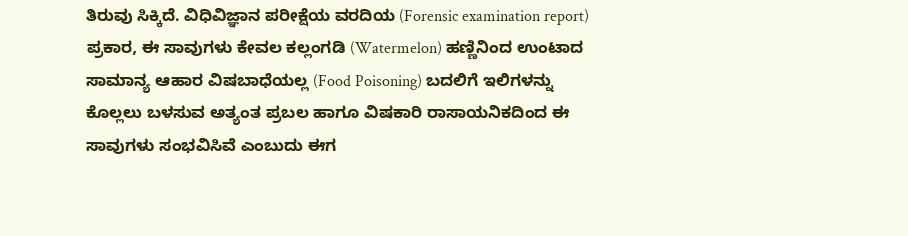ತಿರುವು ಸಿಕ್ಕಿದೆ. ವಿಧಿವಿಜ್ಞಾನ ಪರೀಕ್ಷೆಯ ವರದಿಯ (Forensic examination report) ಪ್ರಕಾರ, ಈ ಸಾವುಗಳು ಕೇವಲ ಕಲ್ಲಂಗಡಿ (Watermelon) ಹಣ್ಣಿನಿಂದ ಉಂಟಾದ ಸಾಮಾನ್ಯ ಆಹಾರ ವಿಷಬಾಧೆಯಲ್ಲ (Food Poisoning) ಬದಲಿಗೆ ಇಲಿಗಳನ್ನು ಕೊಲ್ಲಲು ಬಳಸುವ ಅತ್ಯಂತ ಪ್ರಬಲ ಹಾಗೂ ವಿಷಕಾರಿ ರಾಸಾಯನಿಕದಿಂದ ಈ ಸಾವುಗಳು ಸಂಭವಿಸಿವೆ ಎಂಬುದು ಈಗ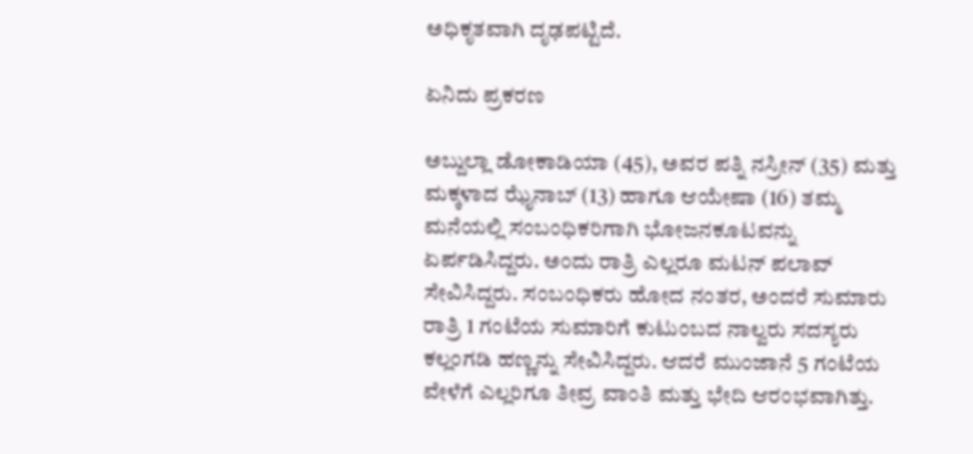ಅಧಿಕೃತವಾಗಿ ದೃಢಪಟ್ಟಿದೆ.

ಏನಿದು ಪ್ರಕರಣ

ಅಬ್ದುಲ್ಲಾ ಡೋಕಾಡಿಯಾ (45), ಅವರ ಪತ್ನಿ ನಸ್ರೀನ್ (35) ಮತ್ತು ಮಕ್ಕಳಾದ ಝೈನಾಬ್ (13) ಹಾಗೂ ಆಯೇಷಾ (16) ತಮ್ಮ ಮನೆಯಲ್ಲಿ ಸಂಬಂಧಿಕರಿಗಾಗಿ ಭೋಜನಕೂಟವನ್ನು ಏರ್ಪಡಿಸಿದ್ದರು. ಅಂದು ರಾತ್ರಿ ಎಲ್ಲರೂ ಮಟನ್ ಪಲಾವ್ ಸೇವಿಸಿದ್ದರು. ಸಂಬಂಧಿಕರು ಹೋದ ನಂತರ, ಅಂದರೆ ಸುಮಾರು ರಾತ್ರಿ 1 ಗಂಟೆಯ ಸುಮಾರಿಗೆ ಕುಟುಂಬದ ನಾಲ್ವರು ಸದಸ್ಯರು ಕಲ್ಲಂಗಡಿ ಹಣ್ಣನ್ನು ಸೇವಿಸಿದ್ದರು. ಆದರೆ ಮುಂಜಾನೆ 5 ಗಂಟೆಯ ವೇಳೆಗೆ ಎಲ್ಲರಿಗೂ ತೀವ್ರ ವಾಂತಿ ಮತ್ತು ಭೇದಿ ಆರಂಭವಾಗಿತ್ತು.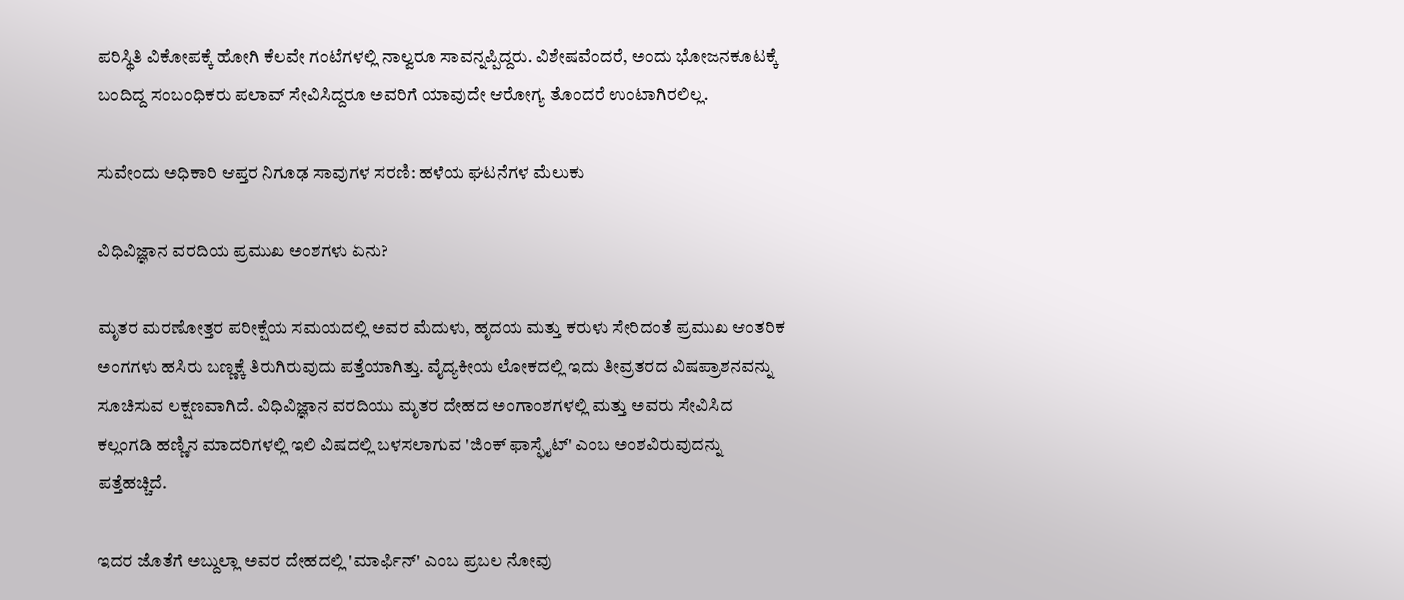ಪರಿಸ್ಥಿತಿ ವಿಕೋಪಕ್ಕೆ ಹೋಗಿ ಕೆಲವೇ ಗಂಟೆಗಳಲ್ಲಿ ನಾಲ್ವರೂ ಸಾವನ್ನಪ್ಪಿದ್ದರು. ವಿಶೇಷವೆಂದರೆ, ಅಂದು ಭೋಜನಕೂಟಕ್ಕೆ ಬಂದಿದ್ದ ಸಂಬಂಧಿಕರು ಪಲಾವ್ ಸೇವಿಸಿದ್ದರೂ ಅವರಿಗೆ ಯಾವುದೇ ಆರೋಗ್ಯ ತೊಂದರೆ ಉಂಟಾಗಿರಲಿಲ್ಲ.

ಸುವೇಂದು ಅಧಿಕಾರಿ ಆಪ್ತರ ನಿಗೂಢ ಸಾವುಗಳ ಸರಣಿ: ಹಳೆಯ ಘಟನೆಗಳ ಮೆಲುಕು

ವಿಧಿವಿಜ್ಞಾನ ವರದಿಯ ಪ್ರಮುಖ ಅಂಶಗಳು ಏನು?

ಮೃತರ ಮರಣೋತ್ತರ ಪರೀಕ್ಷೆಯ ಸಮಯದಲ್ಲಿ ಅವರ ಮೆದುಳು, ಹೃದಯ ಮತ್ತು ಕರುಳು ಸೇರಿದಂತೆ ಪ್ರಮುಖ ಆಂತರಿಕ ಅಂಗಗಳು ಹಸಿರು ಬಣ್ಣಕ್ಕೆ ತಿರುಗಿರುವುದು ಪತ್ತೆಯಾಗಿತ್ತು. ವೈದ್ಯಕೀಯ ಲೋಕದಲ್ಲಿ ಇದು ತೀವ್ರತರದ ವಿಷಪ್ರಾಶನವನ್ನು ಸೂಚಿಸುವ ಲಕ್ಷಣವಾಗಿದೆ. ವಿಧಿವಿಜ್ಞಾನ ವರದಿಯು ಮೃತರ ದೇಹದ ಅಂಗಾಂಶಗಳಲ್ಲಿ ಮತ್ತು ಅವರು ಸೇವಿಸಿದ ಕಲ್ಲಂಗಡಿ ಹಣ್ಣಿನ ಮಾದರಿಗಳಲ್ಲಿ ಇಲಿ ವಿಷದಲ್ಲಿ ಬಳಸಲಾಗುವ 'ಜಿಂಕ್ ಫಾಸ್ಫೈಟ್' ಎಂಬ ಅಂಶವಿರುವುದನ್ನು ಪತ್ತೆಹಚ್ಚಿದೆ.

ಇದರ ಜೊತೆಗೆ ಅಬ್ದುಲ್ಲಾ ಅವರ ದೇಹದಲ್ಲಿ 'ಮಾರ್ಫಿನ್' ಎಂಬ ಪ್ರಬಲ ನೋವು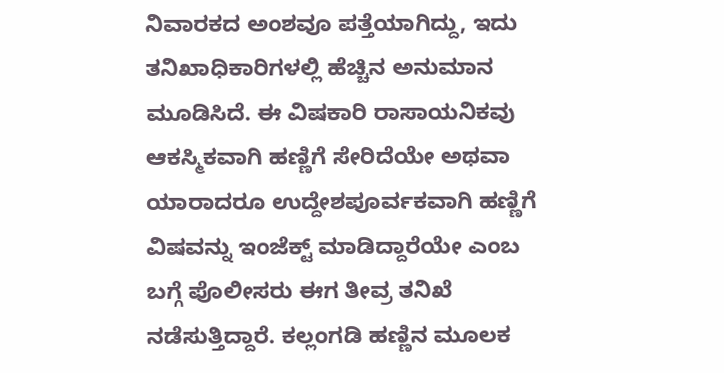ನಿವಾರಕದ ಅಂಶವೂ ಪತ್ತೆಯಾಗಿದ್ದು, ಇದು ತನಿಖಾಧಿಕಾರಿಗಳಲ್ಲಿ ಹೆಚ್ಚಿನ ಅನುಮಾನ ಮೂಡಿಸಿದೆ. ಈ ವಿಷಕಾರಿ ರಾಸಾಯನಿಕವು ಆಕಸ್ಮಿಕವಾಗಿ ಹಣ್ಣಿಗೆ ಸೇರಿದೆಯೇ ಅಥವಾ ಯಾರಾದರೂ ಉದ್ದೇಶಪೂರ್ವಕವಾಗಿ ಹಣ್ಣಿಗೆ ವಿಷವನ್ನು ಇಂಜೆಕ್ಟ್ ಮಾಡಿದ್ದಾರೆಯೇ ಎಂಬ ಬಗ್ಗೆ ಪೊಲೀಸರು ಈಗ ತೀವ್ರ ತನಿಖೆ ನಡೆಸುತ್ತಿದ್ದಾರೆ. ಕಲ್ಲಂಗಡಿ ಹಣ್ಣಿನ ಮೂಲಕ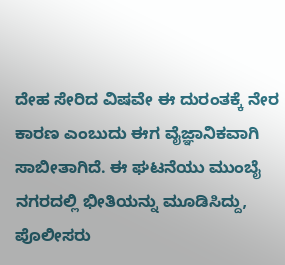ದೇಹ ಸೇರಿದ ವಿಷವೇ ಈ ದುರಂತಕ್ಕೆ ನೇರ ಕಾರಣ ಎಂಬುದು ಈಗ ವೈಜ್ಞಾನಿಕವಾಗಿ ಸಾಬೀತಾಗಿದೆ. ಈ ಘಟನೆಯು ಮುಂಬೈ ನಗರದಲ್ಲಿ ಭೀತಿಯನ್ನು ಮೂಡಿಸಿದ್ದು, ಪೊಲೀಸರು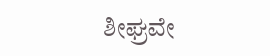ಶೀಘ್ರವೇ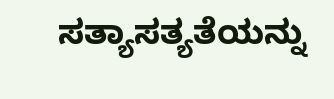ಸತ್ಯಾಸತ್ಯತೆಯನ್ನು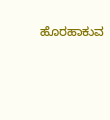ಹೊರಹಾಕುವ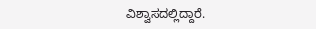ವಿಶ್ವಾಸದಲ್ಲಿದ್ದಾರೆ.